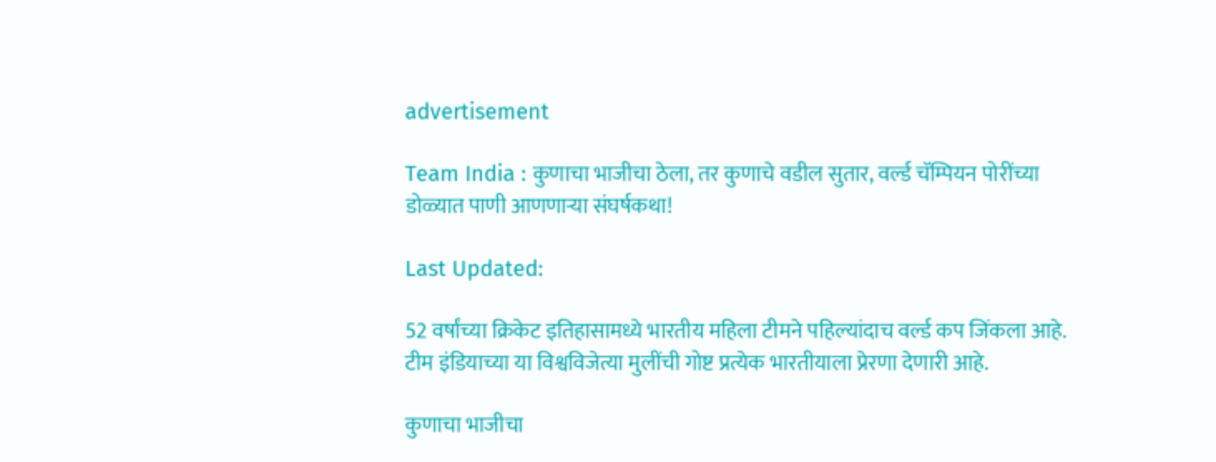advertisement

Team India : कुणाचा भाजीचा ठेला, तर कुणाचे वडील सुतार, वर्ल्ड चॅम्पियन पोरींच्या डोळ्यात पाणी आणणाऱ्या संघर्षकथा!

Last Updated:

52 वर्षांच्या क्रिकेट इतिहासामध्ये भारतीय महिला टीमने पहिल्यांदाच वर्ल्ड कप जिंकला आहे. टीम इंडियाच्या या विश्वविजेत्या मुलींची गोष्ट प्रत्येक भारतीयाला प्रेरणा देणारी आहे.

कुणाचा भाजीचा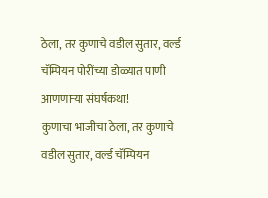ठेला, तर कुणाचे वडील सुतार, वर्ल्ड चॅम्पियन पोरींच्या डोळ्यात पाणी आणणाऱ्या संघर्षकथा!
कुणाचा भाजीचा ठेला, तर कुणाचे वडील सुतार, वर्ल्ड चॅम्पियन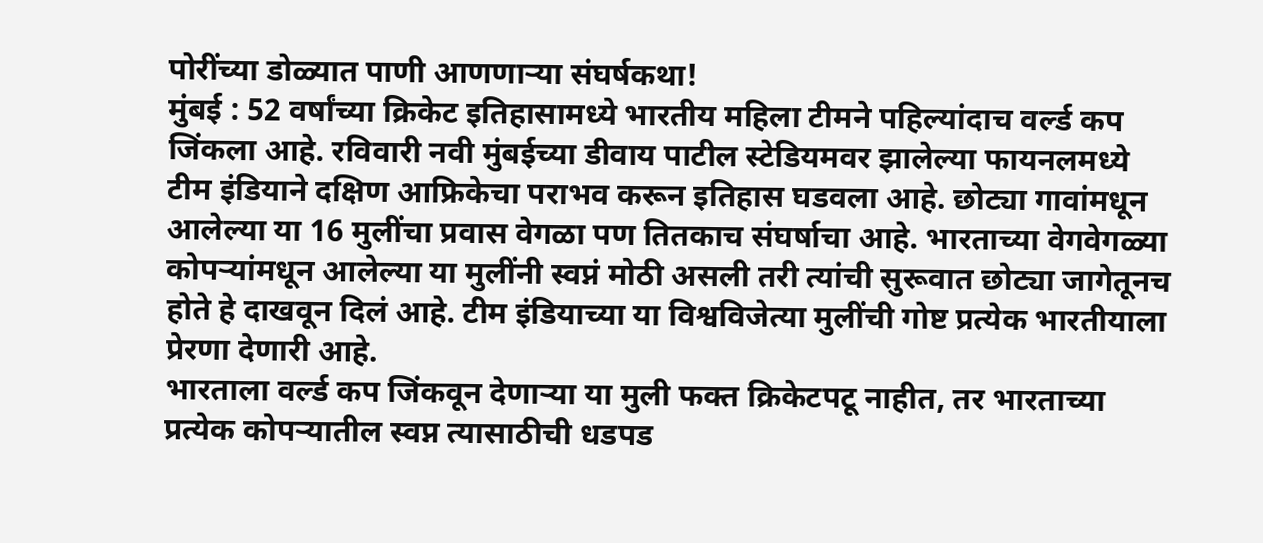पोरींच्या डोळ्यात पाणी आणणाऱ्या संघर्षकथा!
मुंबई : 52 वर्षांच्या क्रिकेट इतिहासामध्ये भारतीय महिला टीमने पहिल्यांदाच वर्ल्ड कप जिंकला आहे. रविवारी नवी मुंबईच्या डीवाय पाटील स्टेडियमवर झालेल्या फायनलमध्ये टीम इंडियाने दक्षिण आफ्रिकेचा पराभव करून इतिहास घडवला आहे. छोट्या गावांमधून आलेल्या या 16 मुलींचा प्रवास वेगळा पण तितकाच संघर्षाचा आहे. भारताच्या वेगवेगळ्या कोपऱ्यांमधून आलेल्या या मुलींनी स्वप्नं मोठी असली तरी त्यांची सुरूवात छोट्या जागेतूनच होते हे दाखवून दिलं आहे. टीम इंडियाच्या या विश्वविजेत्या मुलींची गोष्ट प्रत्येक भारतीयाला प्रेरणा देणारी आहे.
भारताला वर्ल्ड कप जिंकवून देणाऱ्या या मुली फक्त क्रिकेटपटू नाहीत, तर भारताच्या प्रत्येक कोपऱ्यातील स्वप्न त्यासाठीची धडपड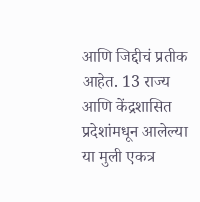आणि जिद्दीचं प्रतीक आहेत. 13 राज्य आणि केंद्रशासित प्रदेशांमधून आलेल्या या मुली एकत्र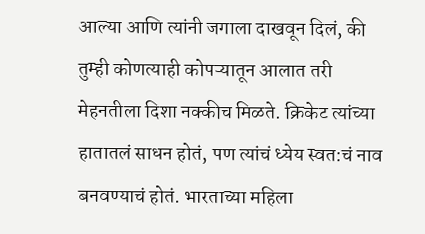आल्या आणि त्यांनी जगाला दाखवून दिलं, की तुम्ही कोणत्याही कोपऱ्यातून आलात तरी मेहनतीला दिशा नक्कीच मिळते. क्रिकेट त्यांच्या हातातलं साधन होतं, पण त्यांचं ध्येय स्वत:चं नाव बनवण्याचं होतं. भारताच्या महिला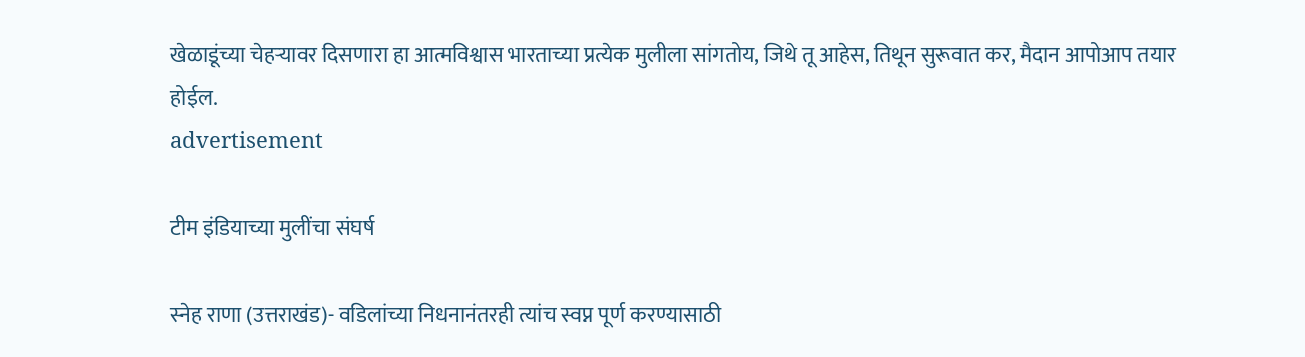खेळाडूंच्या चेहऱ्यावर दिसणारा हा आत्मविश्वास भारताच्या प्रत्येक मुलीला सांगतोय, जिथे तू आहेस, तिथून सुरूवात कर, मैदान आपोआप तयार होईल.
advertisement

टीम इंडियाच्या मुलींचा संघर्ष

स्नेह राणा (उत्तराखंड)- वडिलांच्या निधनानंतरही त्यांच स्वप्न पूर्ण करण्यासाठी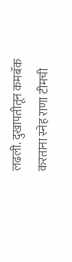लढली. दुखापतीतून कमबॅक करताना स्नेह राणा टीमची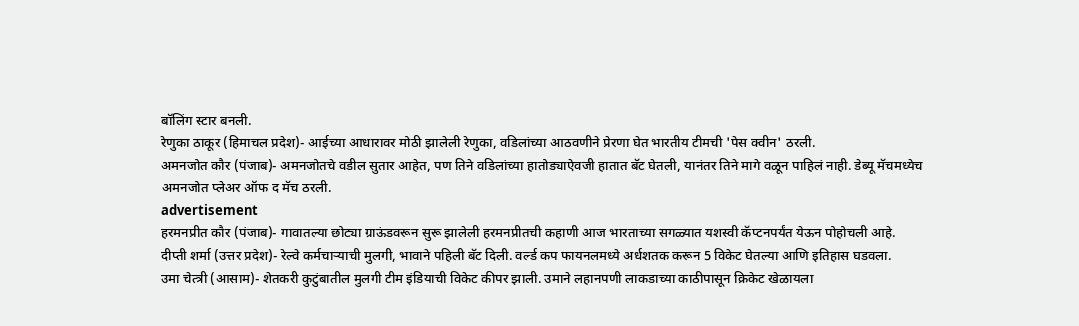बॉलिंग स्टार बनली.
रेणुका ठाकूर (हिमाचल प्रदेश)- आईच्या आधारावर मोठी झालेली रेणुका, वडिलांच्या आठवणीने प्रेरणा घेत भारतीय टीमची 'पेस क्वीन' ठरली.
अमनजोत कौर (पंजाब)- अमनजोतचे वडील सुतार आहेत, पण तिने वडिलांच्या हातोड्याऐवजी हातात बॅट घेतली, यानंतर तिने मागे वळून पाहिलं नाही. डेब्यू मॅचमध्येच अमनजोत प्लेअर ऑफ द मॅच ठरली.
advertisement
हरमनप्रीत कौर (पंजाब)- गावातल्या छोट्या ग्राऊंडवरून सुरू झालेली हरमनप्रीतची कहाणी आज भारताच्या सगळ्यात यशस्वी कॅप्टनपर्यंत येऊन पोहोचली आहे.
दीप्ती शर्मा (उत्तर प्रदेश)- रेल्वे कर्मचाऱ्याची मुलगी, भावाने पहिली बॅट दिली. वर्ल्ड कप फायनलमध्ये अर्धशतक करून 5 विकेट घेतल्या आणि इतिहास घडवला.
उमा चेत्त्री (आसाम)- शेतकरी कुटुंबातील मुलगी टीम इंडियाची विकेट कीपर झाली. उमाने लहानपणी लाकडाच्या काठीपासून क्रिकेट खेळायला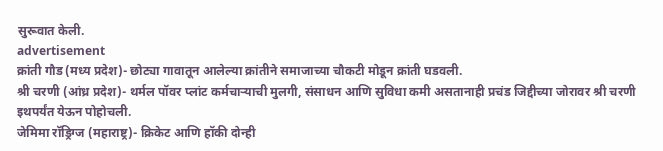सुरूवात केली.
advertisement
क्रांती गौड (मध्य प्रदेश)- छोट्या गावातून आलेल्या क्रांतीने समाजाच्या चौकटी मोडून क्रांती घडवली.
श्री चरणी (आंध्र प्रदेश)- थर्मल पॉवर प्लांट कर्मचाऱ्याची मुलगी, संसाधन आणि सुविधा कमी असतानाही प्रचंड जिद्दीच्या जोरावर श्री चरणी इथपर्यंत येऊन पोहोचली.
जेमिमा रॉड्रिग्ज (महाराष्ट्र)- क्रिकेट आणि हॉकी दोन्ही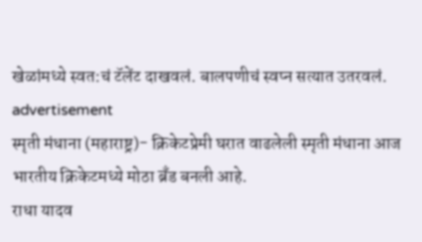खेळांमध्ये स्वत:चं टॅलेंट दाखवलं. बालपणीचं स्वप्न सत्यात उतरवलं.
advertisement
स्मृती मंधाना (महाराष्ट्र)- क्रिकेटप्रेमी घरात वाढलेली स्मृती मंधाना आज भारतीय क्रिकेटमध्ये मोठा ब्रँड बनली आहे.
राधा यादव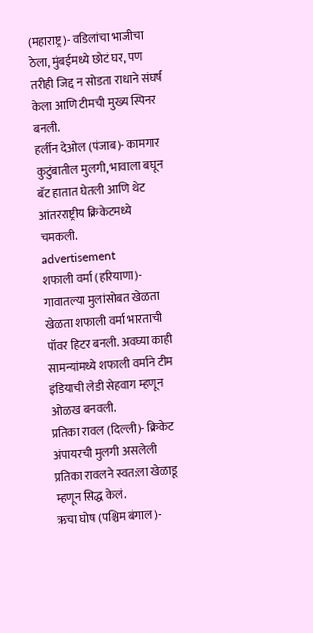(महाराष्ट्र)- वडिलांचा भाजीचा ठेला, मुंबईमध्ये छोटं घर, पण तरीही जिद्द न सोडता राधाने संघर्ष केला आणि टीमची मुख्य स्पिनर बनली.
हर्लीन देओल (पंजाब)- कामगार कुटुंबातील मुलगी, भावाला बघून बॅट हातात घेतली आणि थेट आंतरराष्ट्रीय क्रिकेटमध्ये चमकली.
advertisement
शफाली वर्मा (हरियाणा)- गावातल्या मुलांसोबत खेळता खेळता शफाली वर्मा भारताची पॉवर हिटर बनली. अवघ्या काही सामन्यांमध्ये शफाली वर्माने टीम इंडियाची लेडी सेहवाग म्हणून ओळख बनवली.
प्रतिका रावल (दिल्ली)- क्रिकेट अंपायरची मुलगी असलेली प्रतिका रावलने स्वत:ला खेळाडू म्हणून सिद्ध केलं.
ऋचा घोष (पश्चिम बंगाल)-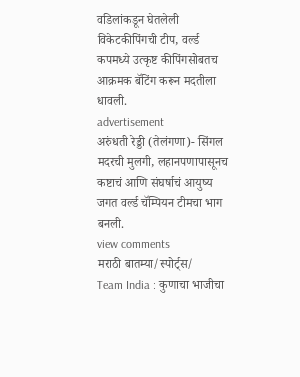वडिलांकडून घेतलेली विकेटकीपिंगची टीप, वर्ल्ड कपमध्ये उत्कृष्ट कीपिंगसोबतच आक्रमक बॅटिंग करून मदतीला धावली.
advertisement
अरुंधती रेड्डी (तेलंगणा)- सिंगल मदरची मुलगी, लहानपणापासूनच कष्टाचं आणि संघर्षाचं आयुष्य जगत वर्ल्ड चॅम्पियन टीमचा भाग बनली.
view comments
मराठी बातम्या/स्पोर्ट्स/
Team India : कुणाचा भाजीचा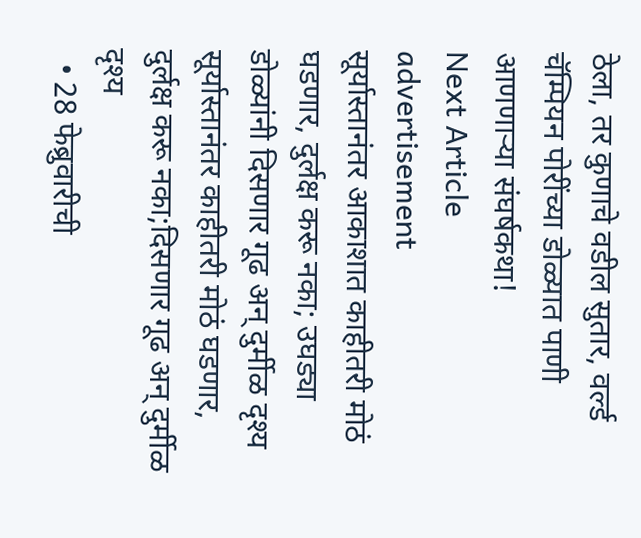ठेला, तर कुणाचे वडील सुतार, वर्ल्ड चॅम्पियन पोरींच्या डोळ्यात पाणी आणणाऱ्या संघर्षकथा!
Next Article
advertisement
सूर्यास्तानंतर आकाशात काहीतरी मोठं घडणार, दुर्लक्ष करू नका; उघड्या डोळ्यांनी दिसणार गूढ अन् दुर्मीळ दृश्य
सूर्यास्तानंतर काहीतरी मोठं घडणार, दुर्लक्ष करू नका;दिसणार गूढ अन् दुर्मीळ दृश्य
  • 28 फेब्रुवारीची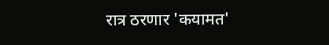रात्र ठरणार 'कयामत'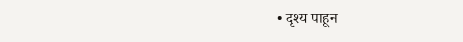• दृश्य पाहून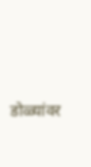डोळ्यांवर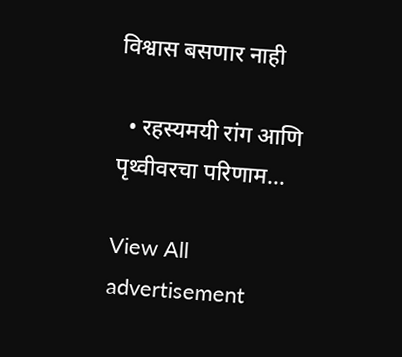विश्वास बसणार नाही

  • रहस्यमयी रांग आणि पृथ्वीवरचा परिणाम...

View All
advertisement